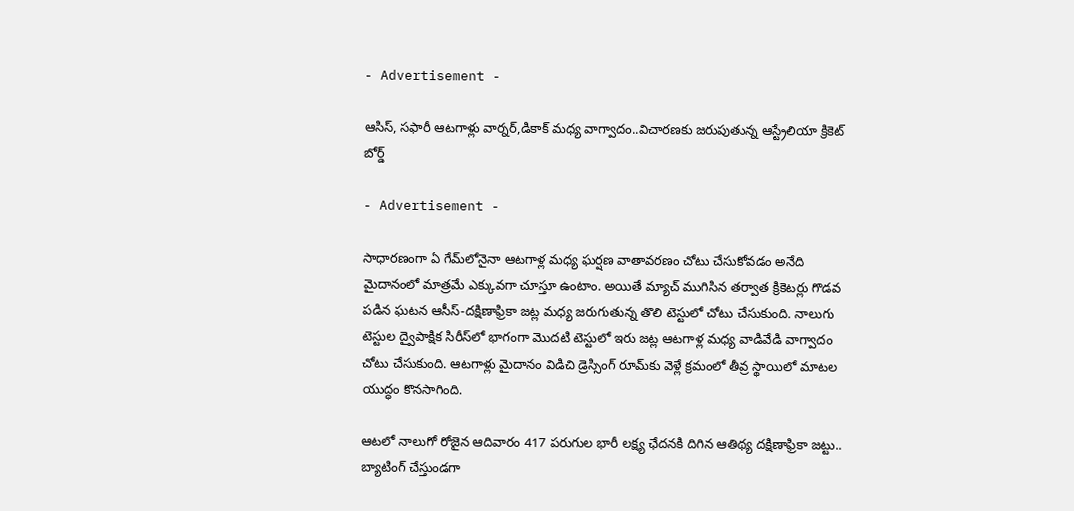- Advertisement -

ఆసిస్, స‌ఫారీ ఆట‌గాళ్లు వార్న‌ర్‌,డికాక్ మ‌ధ్య వాగ్వాదం..విచార‌ణ‌కు జ‌రుపుతున్న‌ ఆస్ట్రేలియా క్రికెట్ బోర్డ్‌

- Advertisement -

సాధారణంగా ఏ గేమ్‌లోనైనా ఆటగాళ్ల మధ్య ఘర్షణ వాతావరణం చోటు చేసుకోవడం అనేది మైదానంలో మాత్రమే ఎక్కువగా చూస్తూ ఉంటాం. అయితే మ్యాచ్‌ ముగిసిన తర్వాత క్రికెటర్లు గొడవ పడిన ఘటన ఆసీస్‌-దక్షిణాఫ్రికా జట్ల మధ్య జరుగుతున్న తొలి టెస్టులో చోటు చేసుకుంది. నాలుగు టెస్టుల ద్వైపాక్షిక సిరీస్‌లో భాగంగా మొదటి టెస్టులో ఇరు జట్ల ఆటగాళ్ల మధ్య వాడివేడి వాగ్వాదం చోటు చేసుకుంది. ఆటగాళ్లు మైదానం విడిచి డ్రెస్సింగ్‌ రూమ్‌కు వెళ్లే క్రమంలో తీవ్ర స్థాయిలో మాటల యుద్ధం కొనసాగింది.

ఆటలో నాలుగో రోజైన ఆదివారం 417 పరుగుల భారీ లక్ష్య ఛేదనకి దిగిన ఆతిథ్య దక్షిణాఫ్రికా జట్టు.. బ్యాటింగ్ చేస్తుండగా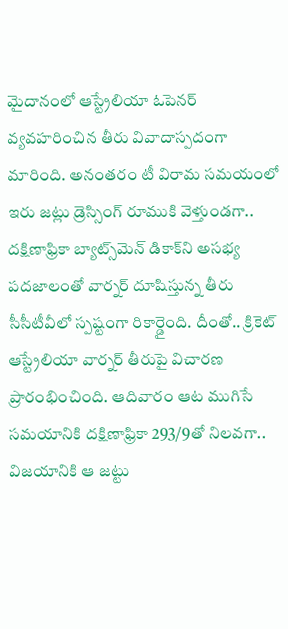మైదానంలో ఆస్ట్రేలియా ఓపెనర్ వ్యవహరించిన తీరు వివాదాస్పదంగా మారింది. అనంతరం టీ విరామ సమయంలో ఇరు జట్లు డ్రెస్సింగ్ రూముకి వెళ్తుండగా.. దక్షిణాఫ్రికా బ్యాట్స్‌మెన్ డికాక్‌ని అసభ్య పదజాలంతో వార్నర్ దూషిస్తున్న తీరు సీసీటీవీలో స్పష్టంగా రికార్డైంది. దీంతో.. క్రికెట్ ఆస్ట్రేలియా వార్నర్ తీరుపై విచారణ ప్రారంభించింది. ఆదివారం ఆట ముగిసే సమయానికి దక్షిణాఫ్రికా 293/9తో నిలవగా.. విజయానికి ఆ జట్టు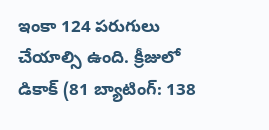ఇంకా 124 పరుగులు చేయాల్సి ఉంది. క్రీజులో డికాక్ (81 బ్యాటింగ్: 138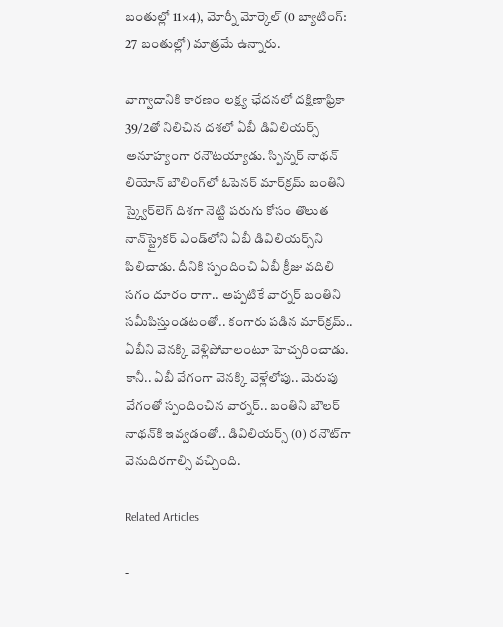బంతుల్లో 11×4), మోర్నీ మోర్కెల్ (0 బ్యాటింగ్: 27 బంతుల్లో) మాత్రమే ఉన్నారు.

వాగ్వాదానికి కార‌ణం లక్ష్య ఛేదనలో దక్షిణాఫ్రికా 39/2తో నిలిచిన దశలో ఏబీ డివిలియర్స్ అనూహ్యంగా రనౌటయ్యాడు. స్పిన్నర్ నాథన్ లియోన్ బౌలింగ్‌లో ఓపెనర్ మార్‌క్రమ్ బంతిని స్క్వైర్‌లెగ్ దిశగా నెట్టి పరుగు కోసం తొలుత నాన్‌స్ట్రైకర్ ఎండ్‌లోని ఏబీ డివిలియర్స్‌ని పిలిచాడు. దీనికి స్పందించి ఏబీ క్రీజు వదిలి సగం దూరం రాగా.. అప్పటికే వార్నర్ బంతిని సమీపిస్తుండటంతో.. కంగారు పడిన మార్‌క్రమ్.. ఏబీని వెనక్కి వెళ్లిపోవాలంటూ హెచ్చరించాడు. కానీ.. ఏబీ వేగంగా వెనక్కి వెళ్లేలోపు.. మెరుపు వేగంతో స్పందించిన వార్నర్.. బంతిని బౌలర్ నాథన్‌కి ఇవ్వడంతో.. డివిలియర్స్ (0) రనౌట్‌‌గా వెనుదిరగాల్సి వచ్చింది.

Related Articles

-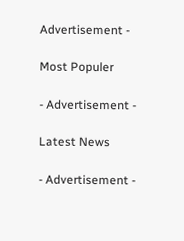Advertisement -

Most Populer

- Advertisement -

Latest News

- Advertisement -